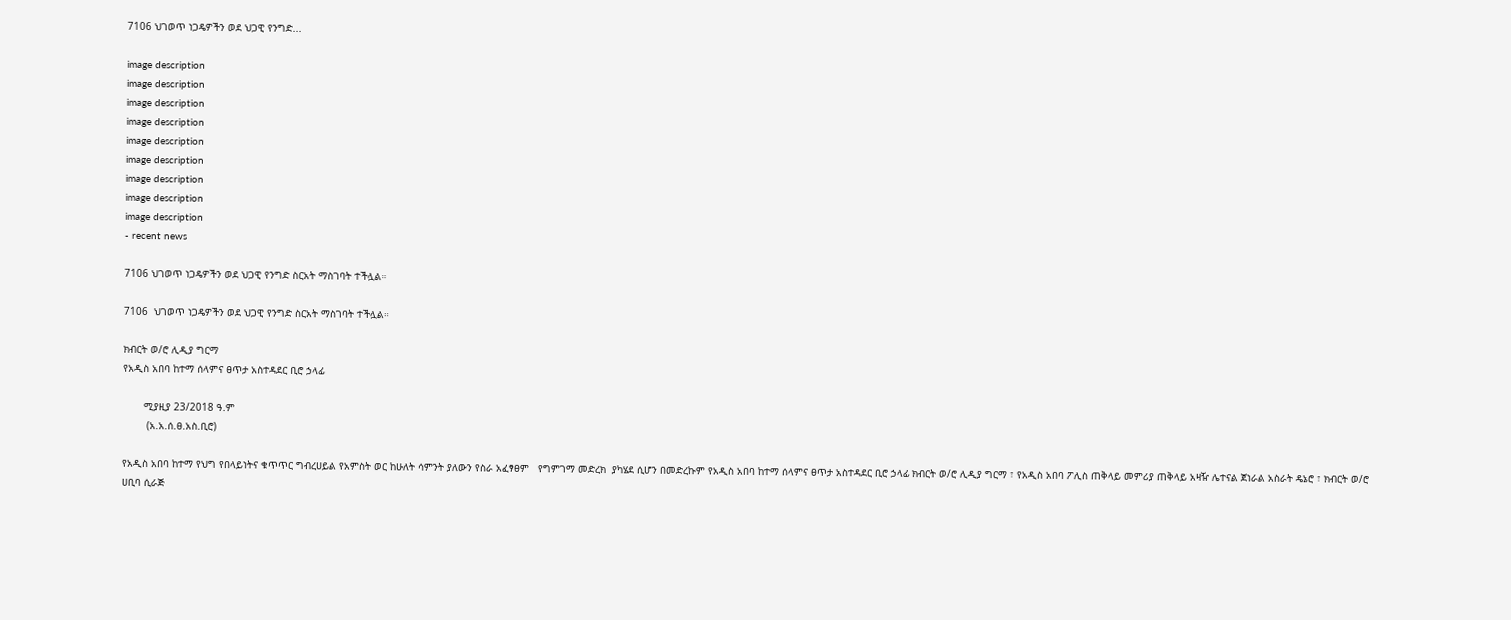7106 ህገወጥ ነጋዴዎችን ወደ ህጋዊ የንግድ...

image description
image description
image description
image description
image description
image description
image description
image description
image description
- recent news

7106 ህገወጥ ነጋዴዎችን ወደ ህጋዊ የንግድ ስርአት ማስገባት ተችሏል።

7106  ህገወጥ ነጋዴዎችን ወደ ህጋዊ የንግድ ስርአት ማስገባት ተችሏል።

ክብርት ወ/ሮ ሊዲያ ግርማ
የአዲስ አበባ ከተማ ሰላምና ፀጥታ አስተዳደር ቢሮ ኃላፊ

       ሚያዚያ 23/2018 ዓ.ም
        (አ.አ.ሰ.ፀ.አስ.ቢሮ)

የአዲስ አበባ ከተማ የህግ የበላይነትና ቁጥጥር ግብረሀይል የአምስት ወር ከሁለት ሳምንት ያለውን የስራ አፈፃፀም   የግምገማ መድረክ  ያካሄደ ሲሆን በመድረኩም የአዲስ አበባ ከተማ ሰላምና ፀጥታ አስተዳደር ቢሮ ኃላፊ ክብርት ወ/ሮ ሊዲያ ግርማ ፣ የአዲስ አበባ ፖሊስ ጠቅላይ መምሪያ ጠቅላይ አዛዥ ሌተናል ጀነራል አስራት ዴኔሮ ፣ ክብርት ወ/ሮ ሀቢባ ሲራጅ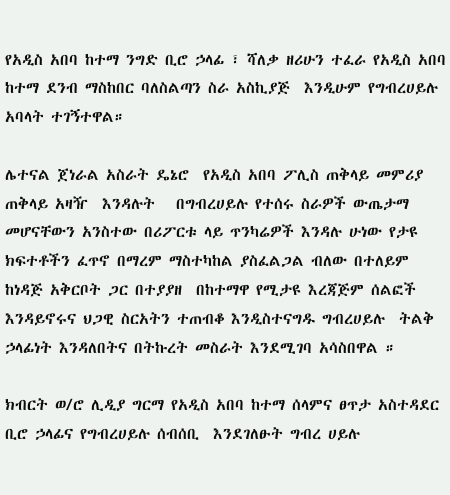የአዲስ አበባ ከተማ ንግድ ቢሮ ኃላፊ ፣ ሻለቃ ዘሪሁን ተፈራ የአዲስ አበባ ከተማ ደንብ ማስከበር ባለስልጣን ስራ አስኪያጅ  እንዲሁም የግብረሀይሉ አባላት ተገኝተዋል።

ሌተናል ጀነራል አስራት ዴኔሮ  የአዲስ አበባ ፖሊስ ጠቅላይ መምሪያ ጠቅላይ አዛዥ  እንዳሉት   በግብረሀይሉ የተሰሩ ስራዎች ውጤታማ መሆናቸውን አንስተው በሪፖርቱ ላይ ጥንካሬዎች እንዳሉ ሁነው የታዩ ክፍተቶችን ፈጥኖ በማረም ማስተካከል ያስፈልጋል ብለው በተለይም ከነዳጅ አቅርቦት ጋር በተያያዘ  በከተማዋ የሚታዩ እረጃጅም ሰልፎች እንዳይኖሩና ህጋዊ ስርአትን ተጠብቆ እንዲስተናግዱ ግብረሀይሉ  ትልቅ ኃላፊነት እንዳለበትና በትኩረት መስራት እንደሚገባ አሳስበዋል ።

ክብርት ወ/ሮ ሊዲያ ግርማ የአዲስ አበባ ከተማ ሰላምና ፀጥታ አስተዳደር ቢሮ ኃላፊና የግብረሀይሉ ሰብሰቢ  እንደገለፁት ግብረ ሀይሉ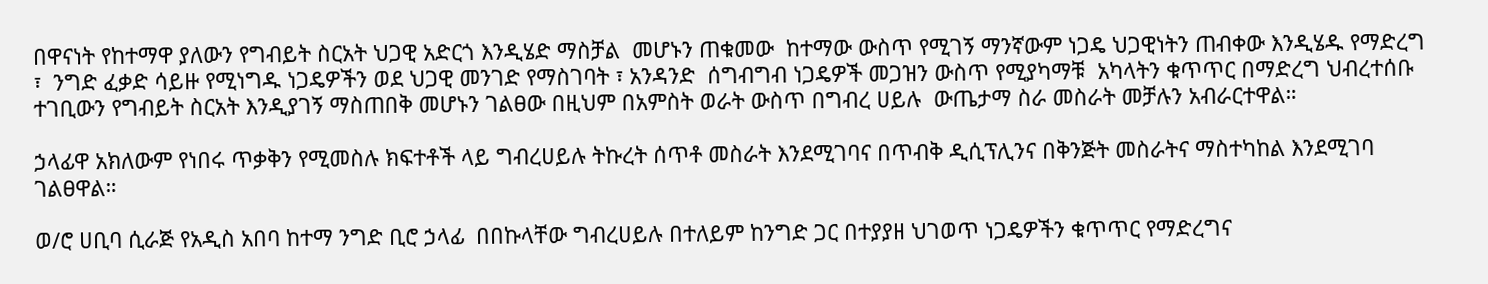በዋናነት የከተማዋ ያለውን የግብይት ስርአት ህጋዊ አድርጎ እንዲሄድ ማስቻል  መሆኑን ጠቁመው  ከተማው ውስጥ የሚገኝ ማንኛውም ነጋዴ ህጋዊነትን ጠብቀው እንዲሄዱ የማድረግ ፣  ንግድ ፈቃድ ሳይዙ የሚነግዱ ነጋዴዎችን ወደ ህጋዊ መንገድ የማስገባት ፣ አንዳንድ  ሰግብግብ ነጋዴዎች መጋዝን ውስጥ የሚያካማቹ  አካላትን ቁጥጥር በማድረግ ህብረተሰቡ ተገቢውን የግብይት ስርአት እንዲያገኝ ማስጠበቅ መሆኑን ገልፀው በዚህም በአምስት ወራት ውስጥ በግብረ ሀይሉ  ውጤታማ ስራ መስራት መቻሉን አብራርተዋል።

ኃላፊዋ አክለውም የነበሩ ጥቃቅን የሚመስሉ ክፍተቶች ላይ ግብረሀይሉ ትኩረት ሰጥቶ መስራት እንደሚገባና በጥብቅ ዲሲፕሊንና በቅንጅት መስራትና ማስተካከል እንደሚገባ ገልፀዋል።

ወ/ሮ ሀቢባ ሲራጅ የአዲስ አበባ ከተማ ንግድ ቢሮ ኃላፊ  በበኩላቸው ግብረሀይሉ በተለይም ከንግድ ጋር በተያያዘ ህገወጥ ነጋዴዎችን ቁጥጥር የማድረግና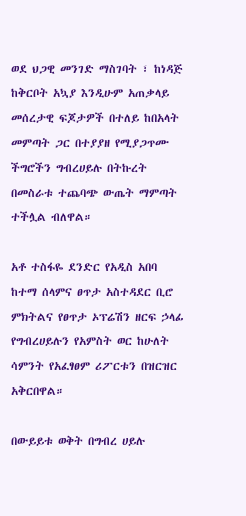ወደ ህጋዊ መንገድ ማስገባት ፣ ከነዳጅ ከቅርቦት አኳያ እንዲሁም አጠቃላይ መሰረታዊ ፍጆታዎች በተለይ ከበአላት መምጣት ጋር በተያያዘ የሚያጋጥሙ ችግሮችን ግብረሀይሉ በትኩረት በመስራቱ ተጨባጭ ውጤት ማምጣት ተችሏል ብለዋል።

አቶ ተስፋዬ ደንድር የአዲስ አበባ ከተማ ሰላምና ፀጥታ አስተዳደር ቢሮ ምክትልና የፀጥታ ኦፕሬሽን ዘርፍ ኃላፊ የግብረሀይሉን የአምስት ወር ከሁለት ሳምንት የአፈፃፀም ሪፖርቱን በዝርዝር አቅርበዋል።

በውይይቱ ወቅት በግብረ ሀይሉ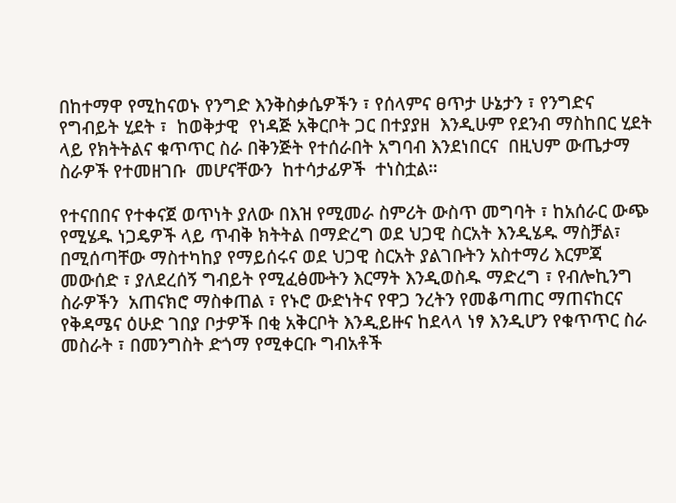በከተማዋ የሚከናወኑ የንግድ እንቅስቃሴዎችን ፣ የሰላምና ፀጥታ ሁኔታን ፣ የንግድና የግብይት ሂደት ፣  ከወቅታዊ  የነዳጅ አቅርቦት ጋር በተያያዘ  እንዲሁም የደንብ ማስከበር ሂደት ላይ የክትትልና ቁጥጥር ስራ በቅንጅት የተሰራበት አግባብ እንደነበርና  በዚህም ውጤታማ ስራዎች የተመዘገቡ  መሆናቸውን  ከተሳታፊዎች  ተነስቷል።

የተናበበና የተቀናጀ ወጥነት ያለው በእዝ የሚመራ ስምሪት ውስጥ መግባት ፣ ከአሰራር ውጭ የሚሄዱ ነጋዴዎች ላይ ጥብቅ ክትትል በማድረግ ወደ ህጋዊ ስርአት እንዲሄዱ ማስቻል፣ በሚሰጣቸው ማስተካከያ የማይሰሩና ወደ ህጋዊ ስርአት ያልገቡትን አስተማሪ እርምጃ መውሰድ ፣ ያለደረሰኝ ግብይት የሚፈፅሙትን እርማት እንዲወስዱ ማድረግ ፣ የብሎኪንግ ስራዎችን  አጠናክሮ ማስቀጠል ፣ የኑሮ ውድነትና የዋጋ ንረትን የመቆጣጠር ማጠናከርና የቅዳሜና ዕሁድ ገበያ ቦታዎች በቂ አቅርቦት እንዲይዙና ከደላላ ነፃ እንዲሆን የቁጥጥር ስራ መስራት ፣ በመንግስት ድጎማ የሚቀርቡ ግብአቶች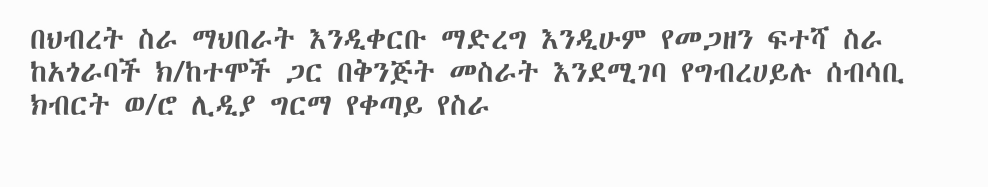በህብረት ስራ ማህበራት እንዲቀርቡ ማድረግ እንዲሁም የመጋዘን ፍተሻ ስራ ከአጎራባች ክ/ከተሞች ጋር በቅንጅት መስራት እንደሚገባ የግብረሀይሉ ሰብሳቢ ክብርት ወ/ሮ ሊዲያ ግርማ የቀጣይ የስራ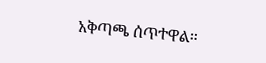አቅጣጫ ሰጥተዋል።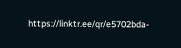https://linktr.ee/qr/e5702bda-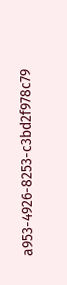a953-4926-8253-c3bd2f978c79